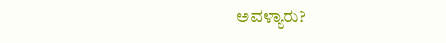ಅವಳ್ಯಾರು?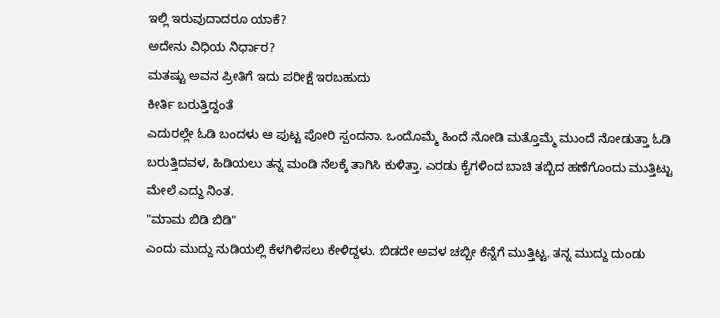ಇಲ್ಲಿ ಇರುವುದಾದರೂ ಯಾಕೆ?
ಅದೇನು ವಿಧಿಯ ನಿರ್ಧಾರ?
ಮತಷ್ಟು ಅವನ ಪ್ರೀತಿಗೆ ಇದು ಪರೀಕ್ಷೆ ಇರಬಹುದು
ಕೀರ್ತಿ ಬರುತ್ತಿದ್ದಂತೆ
ಎದುರಲ್ಲೇ ಓಡಿ ಬಂದಳು ಆ ಪುಟ್ಟ ಪೋರಿ ಸ್ಪಂದನಾ. ಒಂದೊಮ್ಮೆ ಹಿಂದೆ ನೋಡಿ ಮತ್ತೊಮ್ಮೆ ಮುಂದೆ ನೋಡುತ್ತಾ ಓಡಿ ಬರುತ್ತಿದವಳ, ಹಿಡಿಯಲು ತನ್ನ ಮಂಡಿ ನೆಲಕ್ಕೆ ತಾಗಿಸಿ ಕುಳಿತ್ತಾ. ಎರಡು ಕೈಗಳಿಂದ ಬಾಚಿ ತಬ್ಬಿದ ಹಣೆಗೊಂದು ಮುತ್ತಿಟ್ಟು ಮೇಲೆ ಎದ್ದು ನಿಂತ.
"ಮಾಮ ಬಿಡಿ ಬಿಡಿ"
ಎಂದು ಮುದ್ದು ನುಡಿಯಲ್ಲಿ ಕೆಳಗಿಳಿಸಲು ಕೇಳಿದ್ದಳು. ಬಿಡದೇ ಅವಳ ಚಬ್ಬೀ ಕೆನ್ನೆಗೆ ಮುತ್ತಿಟ್ಟ. ತನ್ನ ಮುದ್ದು ದುಂಡು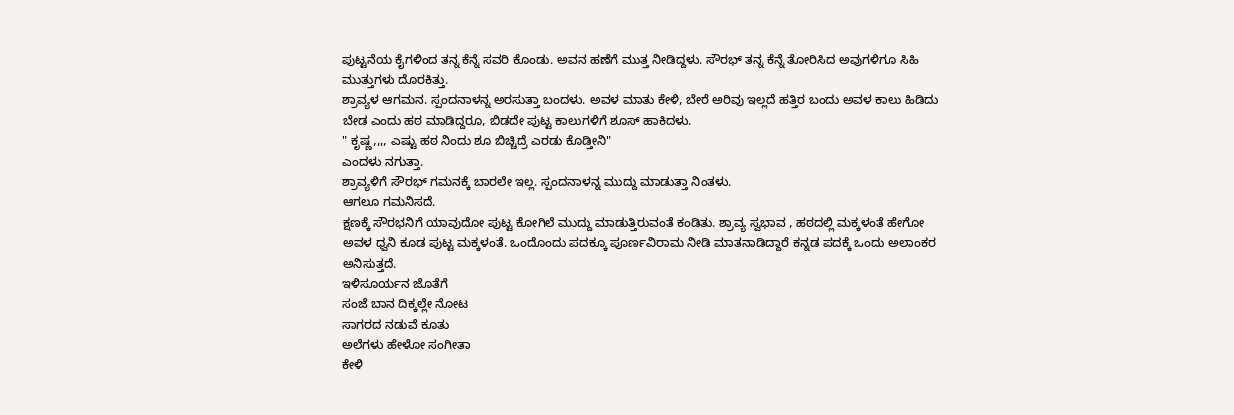ಪುಟ್ಟನೆಯ ಕೈಗಳಿಂದ ತನ್ನ ಕೆನ್ನೆ ಸವರಿ ಕೊಂಡು. ಅವನ ಹಣೆಗೆ ಮುತ್ತ ನೀಡಿದ್ದಳು. ಸೌರಭ್ ತನ್ನ ಕೆನ್ನೆ ತೋರಿಸಿದ ಅವುಗಳಿಗೂ ಸಿಹಿ ಮುತ್ತುಗಳು ದೊರಕಿತ್ತು.
ಶ್ರಾವ್ಯಳ ಆಗಮನ. ಸ್ಪಂದನಾಳನ್ನ ಅರಸುತ್ತಾ ಬಂದಳು. ಅವಳ ಮಾತು ಕೇಳಿ, ಬೇರೆ ಅರಿವು ಇಲ್ಲದೆ ಹತ್ತಿರ ಬಂದು ಅವಳ ಕಾಲು ಹಿಡಿದು ಬೇಡ ಎಂದು ಹಠ ಮಾಡಿದ್ದರೂ, ಬಿಡದೇ ಪುಟ್ಟ ಕಾಲುಗಳಿಗೆ ಶೂಸ್ ಹಾಕಿದಳು.
" ಕೃಷ್ಣ,,,, ಎಷ್ಟು ಹಠ ನಿಂದು ಶೂ ಬಿಚ್ಚಿದ್ರೆ ಎರಡು ಕೊಡ್ತೀನಿ"
ಎಂದಳು ನಗುತ್ತಾ.
ಶ್ರಾವ್ಯಳಿಗೆ ಸೌರಭ್ ಗಮನಕ್ಕೆ ಬಾರಲೇ ಇಲ್ಲ. ಸ್ಪಂದನಾಳನ್ನ ಮುದ್ದು ಮಾಡುತ್ತಾ ನಿಂತಳು.
ಆಗಲೂ ಗಮನಿಸದೆ.
ಕ್ಷಣಕ್ಕೆ ಸೌರಭನಿಗೆ ಯಾವುದೋ ಪುಟ್ಟ ಕೋಗಿಲೆ ಮುದ್ದು ಮಾಡುತ್ತಿರುವಂತೆ ಕಂಡಿತು. ಶ್ರಾವ್ಯ ಸ್ವಭಾವ , ಹಠದಲ್ಲಿ ಮಕ್ಕಳಂತೆ ಹೇಗೋ ಅವಳ ಧ್ವನಿ ಕೂಡ ಪುಟ್ಟ ಮಕ್ಕಳಂತೆ. ಒಂದೊಂದು ಪದಕ್ಕೂ ಪೂರ್ಣವಿರಾಮ ನೀಡಿ ಮಾತನಾಡಿದ್ದಾರೆ ಕನ್ನಡ ಪದಕ್ಕೆ ಒಂದು ಅಲಾಂಕರ ಅನಿಸುತ್ತದೆ.
ಇಳಿಸೂರ್ಯನ ಜೊತೆಗೆ
ಸಂಜೆ ಬಾನ ದಿಕ್ಕಲ್ಲೇ ನೋಟ
ಸಾಗರದ ನಡುವೆ ಕೂತು
ಅಲೆಗಳು ಹೇಳೋ ಸಂಗೀತಾ
ಕೇಳಿ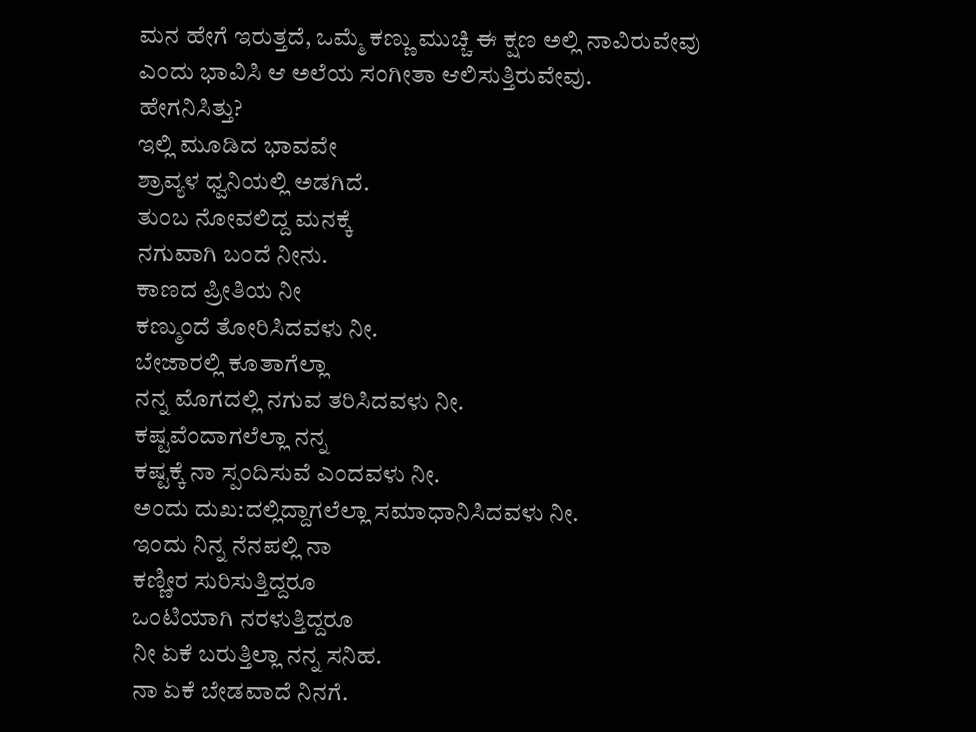ಮನ ಹೇಗೆ ಇರುತ್ತದೆ, ಒಮ್ಮೆ ಕಣ್ಣು ಮುಚ್ಚಿ ಈ ಕ್ಷಣ ಅಲ್ಲಿ ನಾವಿರುವೇವು ಎಂದು ಭಾವಿಸಿ ಆ ಅಲೆಯ ಸಂಗೀತಾ ಆಲಿಸುತ್ತಿರುವೇವು.
ಹೇಗನಿಸಿತ್ತು?
ಇಲ್ಲಿ ಮೂಡಿದ ಭಾವವೇ
ಶ್ರಾವ್ಯಳ ಧ್ವನಿಯಲ್ಲಿ ಅಡಗಿದೆ.
ತುಂಬ ನೋವಲಿದ್ದ ಮನಕ್ಕೆ
ನಗುವಾಗಿ ಬಂದೆ ನೀನು.
ಕಾಣದ ಪ್ರೀತಿಯ ನೀ
ಕಣ್ಮುಂದೆ ತೋರಿಸಿದವಳು ನೀ.
ಬೇಜಾರಲ್ಲಿ ಕೂತಾಗೆಲ್ಲಾ
ನನ್ನ ಮೊಗದಲ್ಲಿ ನಗುವ ತರಿಸಿದವಳು ನೀ.
ಕಷ್ಟವೆಂದಾಗಲೆಲ್ಲಾ ನನ್ನ
ಕಷ್ಟಕ್ಕೆ ನಾ ಸ್ಪಂದಿಸುವೆ ಎಂದವಳು ನೀ.
ಅಂದು ದುಖ:ದಲ್ಲಿದ್ದಾಗಲೆಲ್ಲಾ ಸಮಾಧಾನಿಸಿದವಳು ನೀ.
ಇಂದು ನಿನ್ನ ನೆನಪಲ್ಲಿ ನಾ
ಕಣ್ಣೀರ ಸುರಿಸುತ್ತಿದ್ದರೂ
ಒಂಟಿಯಾಗಿ ನರಳುತ್ತಿದ್ದರೂ
ನೀ ಏಕೆ ಬರುತ್ತಿಲ್ಲಾ ನನ್ನ ಸನಿಹ.
ನಾ ಏಕೆ ಬೇಡವಾದೆ ನಿನಗೆ.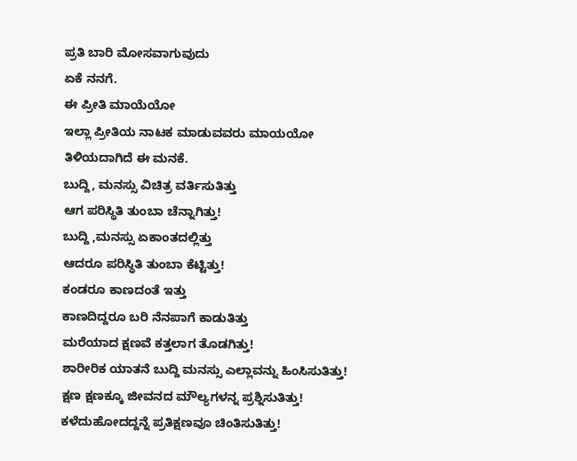ಪ್ರತಿ ಬಾರಿ ಮೋಸವಾಗುವುದು
ಏಕೆ ನನಗೆ.
ಈ ಪ್ರೀತಿ ಮಾಯೆಯೋ
ಇಲ್ಲಾ ಪ್ರೀತಿಯ ನಾಟಕ ಮಾಡುವವರು ಮಾಯಯೋ
ತಿಳಿಯದಾಗಿದೆ ಈ ಮನಕೆ.
ಬುದ್ದಿ, ಮನಸ್ಸು ವಿಚಿತ್ರ ವರ್ತಿಸುತಿತ್ತು
ಆಗ ಪರಿಸ್ಥಿತಿ ತುಂಬಾ ಚೆನ್ನಾಗಿತ್ತು!
ಬುದ್ದಿ ,ಮನಸ್ಸು ಏಕಾಂತದಲ್ಲಿತ್ತು
ಆದರೂ ಪರಿಸ್ಥಿತಿ ತುಂಬಾ ಕೆಟ್ಟಿತ್ತು!
ಕಂಡರೂ ಕಾಣದಂತೆ ಇತ್ತು
ಕಾಣದಿದ್ದರೂ ಬರಿ ನೆನಪಾಗೆ ಕಾಡುತಿತ್ತು
ಮರೆಯಾದ ಕ್ಷಣವೆ ಕತ್ತಲಾಗ ತೊಡಗಿತ್ತು!
ಶಾರೀರಿಕ ಯಾತನೆ ಬುದ್ದಿ ಮನಸ್ಸು ಎಲ್ಲಾವನ್ನು ಹಿಂಸಿಸುತಿತ್ತು!
ಕ್ಷಣ ಕ್ಷಣಕ್ಕೂ ಜೀವನದ ಮೌಲ್ಯಗಳನ್ನ ಪ್ರಶ್ನಿಸುತಿತ್ತು!
ಕಳೆದುಹೋದದ್ದನ್ನೆ ಪ್ರತಿಕ್ಷಣವೂ ಚಿಂತಿಸುತಿತ್ತು!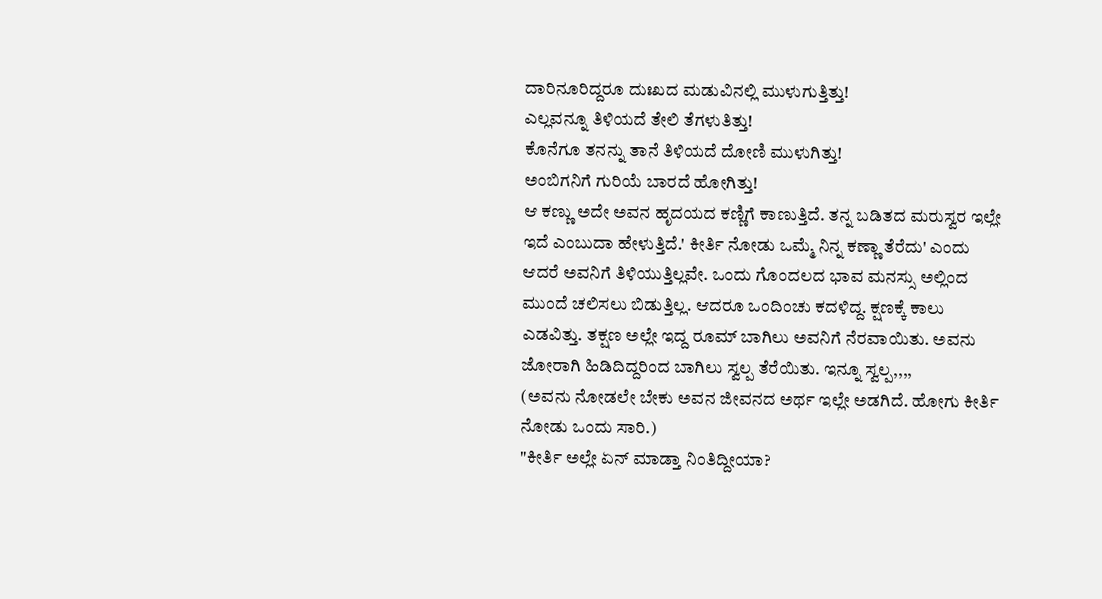ದಾರಿನೂರಿದ್ದರೂ ದುಃಖದ ಮಡುವಿನಲ್ಲಿ ಮುಳುಗುತ್ತಿತ್ತು!
ಎಲ್ಲವನ್ನೂ ತಿಳಿಯದೆ ತೇಲಿ ತೆಗಳುತಿತ್ತು!
ಕೊನೆಗೂ ತನನ್ನು ತಾನೆ ತಿಳಿಯದೆ ದೋಣಿ ಮುಳುಗಿತ್ತು!
ಅಂಬಿಗನಿಗೆ ಗುರಿಯೆ ಬಾರದೆ ಹೋಗಿತ್ತು!
ಆ ಕಣ್ಣು ಅದೇ ಅವನ ಹೃದಯದ ಕಣ್ಣಿಗೆ ಕಾಣುತ್ತಿದೆ. ತನ್ನ ಬಡಿತದ ಮರುಸ್ವರ ಇಲ್ಲೇ ಇದೆ ಎಂಬುದಾ ಹೇಳುತ್ತಿದೆ.' ಕೀರ್ತಿ ನೋಡು ಒಮ್ಮೆ ನಿನ್ನ ಕಣ್ಣಾ ತೆರೆದು' ಎಂದು ಆದರೆ ಅವನಿಗೆ ತಿಳಿಯುತ್ತಿಲ್ಲವೇ. ಒಂದು ಗೊಂದಲದ ಭಾವ ಮನಸ್ಸು ಅಲ್ಲಿಂದ ಮುಂದೆ ಚಲಿಸಲು ಬಿಡುತ್ತಿಲ್ಲ. ಆದರೂ ಒಂದಿಂಚು ಕದಳಿದ್ದ. ಕ್ಷಣಕ್ಕೆ ಕಾಲು ಎಡವಿತ್ತು. ತಕ್ಷಣ ಅಲ್ಲೇ ಇದ್ದ ರೂಮ್ ಬಾಗಿಲು ಅವನಿಗೆ ನೆರವಾಯಿತು. ಅವನು ಜೋರಾಗಿ ಹಿಡಿದಿದ್ದರಿಂದ ಬಾಗಿಲು ಸ್ವಲ್ಪ ತೆರೆಯಿತು. ಇನ್ನೂ ಸ್ವಲ್ಪ,,,,
(ಅವನು ನೋಡಲೇ ಬೇಕು ಅವನ ಜೀವನದ ಅರ್ಥ ಇಲ್ಲೇ ಅಡಗಿದೆ. ಹೋಗು ಕೀರ್ತಿ ನೋಡು ಒಂದು ಸಾರಿ.)
"ಕೀರ್ತಿ ಅಲ್ಲೇ ಏನ್ ಮಾಡ್ತಾ ನಿಂತಿದ್ದೀಯಾ?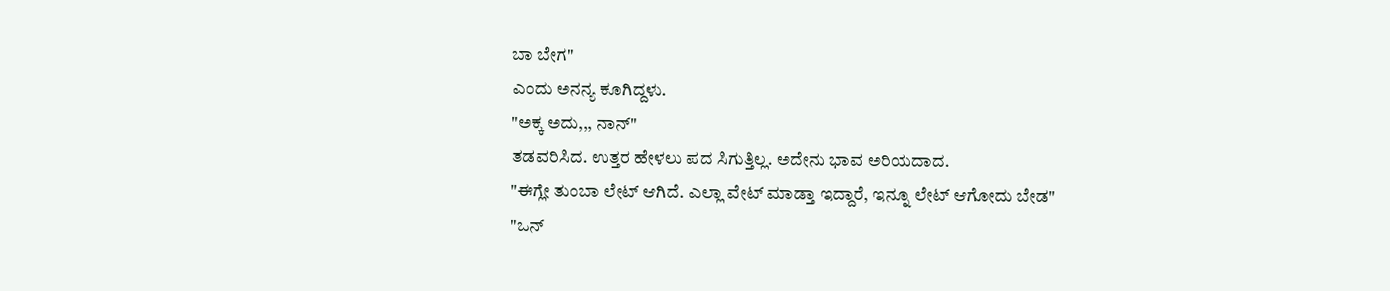ಬಾ ಬೇಗ"
ಎಂದು ಅನನ್ಯ ಕೂಗಿದ್ದಳು.
"ಅಕ್ಕ ಅದು,,, ನಾನ್"
ತಡವರಿಸಿದ. ಉತ್ತರ ಹೇಳಲು ಪದ ಸಿಗುತ್ತಿಲ್ಲ. ಅದೇನು ಭಾವ ಅರಿಯದಾದ.
"ಈಗ್ಲೇ ತುಂಬಾ ಲೇಟ್ ಆಗಿದೆ. ಎಲ್ಲಾ ವೇಟ್ ಮಾಡ್ತಾ ಇದ್ದಾರೆ, ಇನ್ನೂ ಲೇಟ್ ಆಗೋದು ಬೇಡ"
"ಒನ್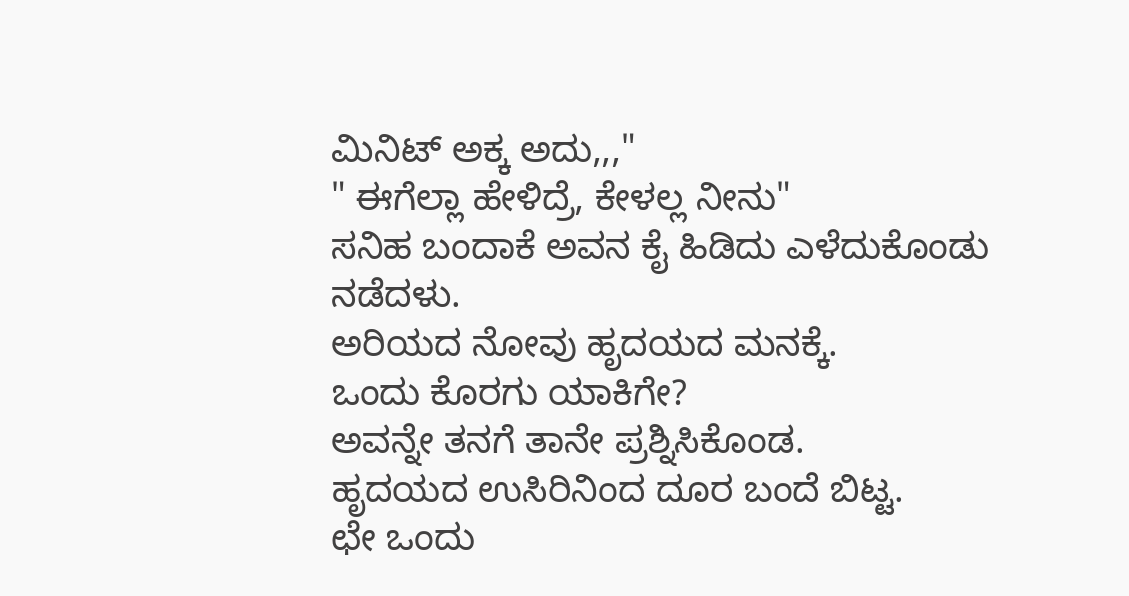ಮಿನಿಟ್ ಅಕ್ಕ ಅದು,,,"
" ಈಗೆಲ್ಲಾ ಹೇಳಿದ್ರೆ, ಕೇಳಲ್ಲ ನೀನು"
ಸನಿಹ ಬಂದಾಕೆ ಅವನ ಕೈ ಹಿಡಿದು ಎಳೆದುಕೊಂಡು ನಡೆದಳು.
ಅರಿಯದ ನೋವು ಹೃದಯದ ಮನಕ್ಕೆ.
ಒಂದು ಕೊರಗು ಯಾಕಿಗೇ?
ಅವನ್ನೇ ತನಗೆ ತಾನೇ ಪ್ರಶ್ನಿಸಿಕೊಂಡ.
ಹೃದಯದ ಉಸಿರಿನಿಂದ ದೂರ ಬಂದೆ ಬಿಟ್ಟ.
ಛೇ ಒಂದು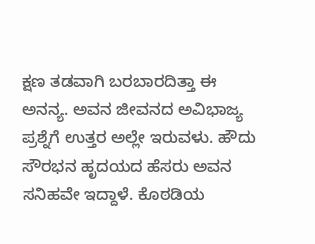ಕ್ಷಣ ತಡವಾಗಿ ಬರಬಾರದಿತ್ತಾ ಈ ಅನನ್ಯ. ಅವನ ಜೀವನದ ಅವಿಭಾಜ್ಯ ಪ್ರಶ್ನೆಗೆ ಉತ್ತರ ಅಲ್ಲೇ ಇರುವಳು. ಹೌದು ಸೌರಭನ ಹೃದಯದ ಹೆಸರು ಅವನ ಸನಿಹವೇ ಇದ್ದಾಳೆ. ಕೊಠಡಿಯ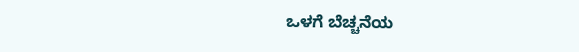ಒಳಗೆ ಬೆಚ್ಚನೆಯ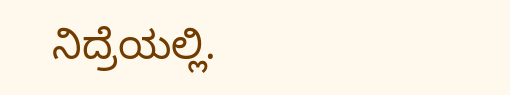ನಿದ್ರೆಯಲ್ಲಿ.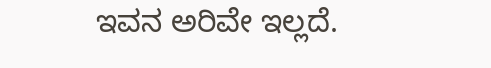ಇವನ ಅರಿವೇ ಇಲ್ಲದೆ.